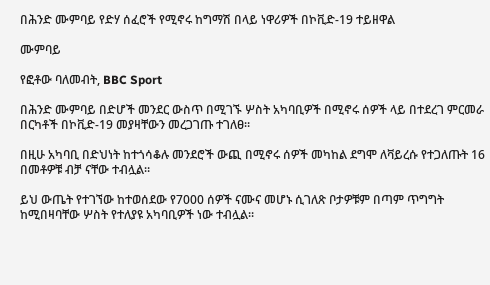በሕንድ ሙምባይ የድሃ ሰፈሮች የሚኖሩ ከግማሽ በላይ ነዋሪዎች በኮቪድ-19 ተይዘዋል

ሙምባይ

የፎቶው ባለመብት, BBC Sport

በሕንድ ሙምባይ በድሆች መንደር ውስጥ በሚገኙ ሦስት አካባቢዎች በሚኖሩ ሰዎች ላይ በተደረገ ምርመራ በርካቶች በኮቪድ-19 መያዛቸውን መረጋገጡ ተገለፀ።

በዚሁ አካባቢ በድህነት ከተጎሳቆሉ መንደሮች ውጪ በሚኖሩ ሰዎች መካከል ደግሞ ለቫይረሱ የተጋለጡት 16 በመቶዎቹ ብቻ ናቸው ተብሏል።

ይህ ውጤት የተገኘው ከተወሰደው የ7000 ሰዎች ናሙና መሆኑ ሲገለጽ ቦታዎቹም በጣም ጥግግት ከሚበዛባቸው ሦስት የተለያዩ አካባቢዎች ነው ተብሏል።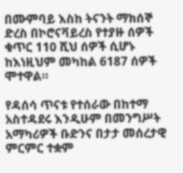በሙምባይ እስከ ትናንት ማክሰኞ ድረስ በኮሮናቫይረስ የተያዙ ሰዎች ቁጥር 110 ሺህ ሰዎች ሲሆኑ ከእነዚህም መካከል 6187 ሰዎች ሞተዋል።

የዳሰሳ ጥናቱ የተሰራው በከተማ አስተዳደሩ እንዲሁም በመንግሥት አማካሪዎች ቡድንና በታታ መሰረታዊ ምርምር ተቋም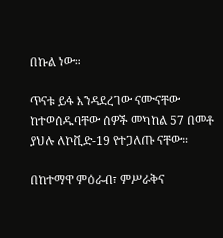በኩል ነው።

ጥናቱ ይፋ እንዳደረገው ናሙናቸው ከተወሰዱባቸው ሰዎች መካከል 57 በመቶ ያህሉ ለኮቪድ-19 የተጋለጡ ናቸው።

በከተማዋ ምዕራብ፣ ምሥራቅና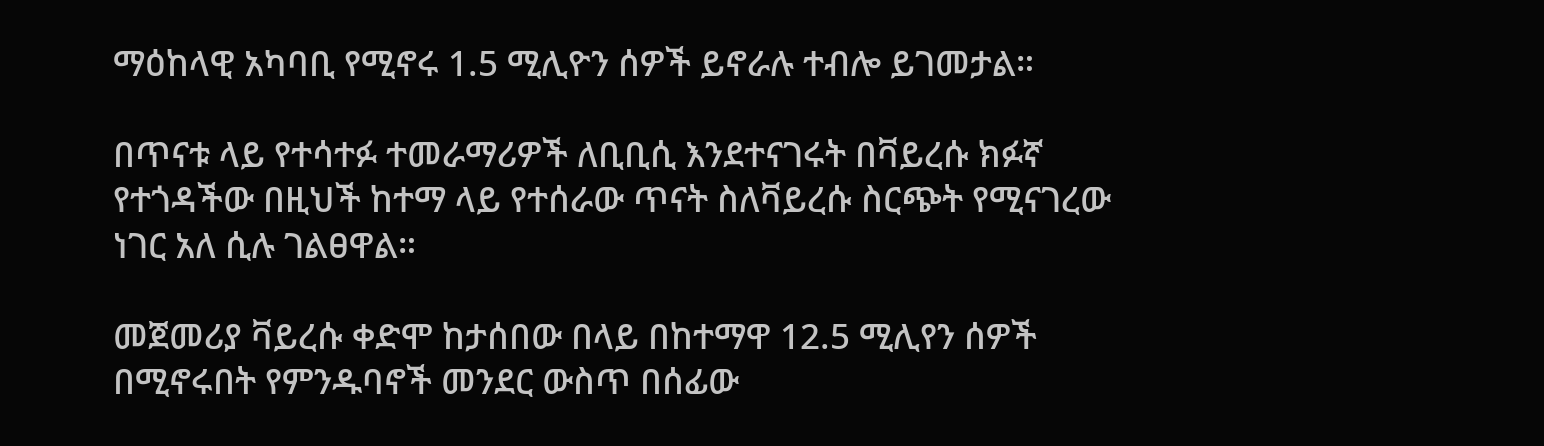ማዕከላዊ አካባቢ የሚኖሩ 1.5 ሚሊዮን ሰዎች ይኖራሉ ተብሎ ይገመታል።

በጥናቱ ላይ የተሳተፉ ተመራማሪዎች ለቢቢሲ እንደተናገሩት በቫይረሱ ክፉኛ የተጎዳችው በዚህች ከተማ ላይ የተሰራው ጥናት ስለቫይረሱ ስርጭት የሚናገረው ነገር አለ ሲሉ ገልፀዋል።

መጀመሪያ ቫይረሱ ቀድሞ ከታሰበው በላይ በከተማዋ 12.5 ሚሊየን ሰዎች በሚኖሩበት የምንዱባኖች መንደር ውስጥ በሰፊው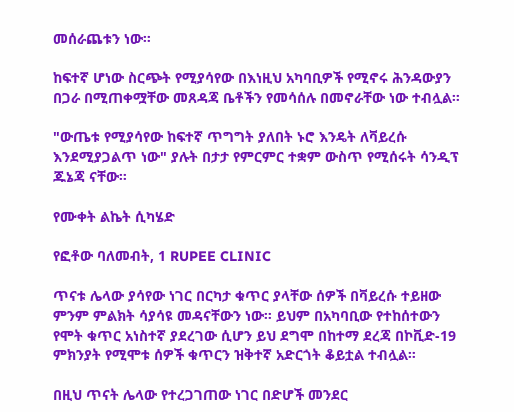መሰራጨቱን ነው።

ከፍተኛ ሆነው ስርጭት የሚያሳየው በእነዚህ አካባቢዎች የሚኖሩ ሕንዳውያን በጋራ በሚጠቀሟቸው መጸዳጃ ቤቶችን የመሳሰሉ በመኖራቸው ነው ተብሏል።

"ውጤቱ የሚያሳየው ከፍተኛ ጥግግት ያለበት ኑሮ እንዴት ለቫይረሱ እንደሚያጋልጥ ነው" ያሉት በታታ የምርምር ተቋም ውስጥ የሚሰሩት ሳንዲፕ ጁኔጃ ናቸው።

የሙቀት ልኬት ሲካሄድ

የፎቶው ባለመብት, 1 RUPEE CLINIC

ጥናቱ ሌላው ያሳየው ነገር በርካታ ቁጥር ያላቸው ሰዎች በቫይረሱ ተይዘው ምንም ምልክት ሳያሳዩ መዳናቸውን ነው። ይህም በአካባቢው የተከሰተውን የሞት ቁጥር አነስተኛ ያደረገው ሲሆን ይህ ደግሞ በከተማ ደረጃ በኮቪድ-19 ምክንያት የሚሞቱ ሰዎች ቁጥርን ዝቅተኛ አድርጎት ቆይቷል ተብሏል።

በዚህ ጥናት ሌላው የተረጋገጠው ነገር በድሆች መንደር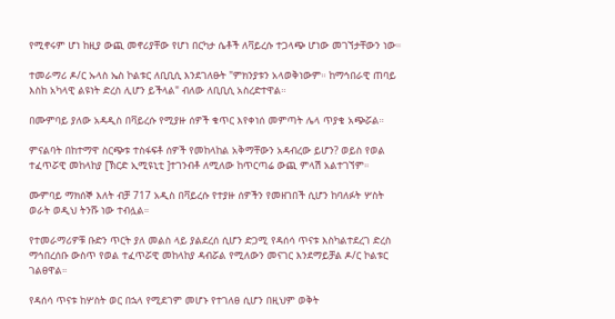የሚኖሩም ሆነ ከዚያ ውጪ መኖሪያቸው የሆነ በርካታ ሴቶች ለቫይረሱ ተጋላጭ ሆነው መገኘታቸውን ነው።

ተመራማሪ ዶ/ር ኡላስ ኤስ ኮልቱር ለቢቢሲ እንደገለፁት "ምክንያቱን አላወቅነውም። ከማኅበራዊ ጠባይ እስከ አካላዊ ልዩነት ድረስ ሊሆን ይችላል" ብለው ለቢቢሲ አስረድተዋል።

በሙምባይ ያለው አዳዲስ በቫይረሱ የሚያዙ ሰዎች ቁጥር እየቀነሰ መምጣት ሌላ ጥያቄ አጭሯል።

ምናልባት በከተማዋ ስርጭቱ ተስፋፍቶ ሰዎች የመከላከል አቅማቸውን አዳብረው ይሆን? ወይስ የወል ተፈጥሯዊ መከላከያ [ኽርድ ኢሚዩኒቲ ]ተገንብቶ ለሚለው ከጥርጣሬ ውጪ ምላሽ አልተገኘም።

ሙምባይ ማክሰኞ እለት ብቻ 717 አዲስ በቫይረሱ የተያዙ ሰዎችን የመዘገበች ሲሆን ከባለፉት ሦስት ወራት ወዲህ ትንሹ ነው ተብሏል።

የተመራማሪዎቹ ቡድን ጥርት ያለ መልስ ላይ ያልደረሰ ሲሆን ድጋሚ የዳሰሳ ጥናቱ እስካልተደረገ ድረስ ማኅበረሰቡ ውስጥ የወል ተፈጥሯዊ መከላከያ ዳብሯል የሚለውን መናገር እንደማይቻል ዶ/ር ኮልቱር ገልፀዋል።

የዳሰሳ ጥናቱ ከሦስት ወር በኋላ የሚደገም መሆኑ የተገለፀ ሲሆን በዚህም ወቅት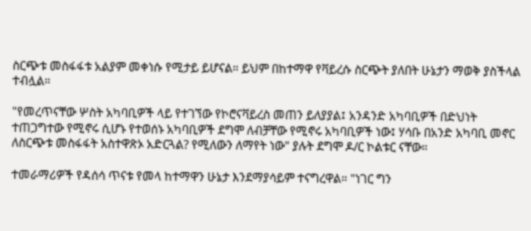ስርጭቱ መስፋፋቱ አልያም መቀነሱ የሚታይ ይሆናል። ይህም በከተማዋ የቫይረሱ ስርጭት ያለበት ሁኔታን ማወቅ ያስችላል ተብሏል።

"የመረጥናቸው ሦስት አካባቢዎች ላይ የተገኘው የኮሮናቫይረስ መጠን ይለያያል፤ አንዳንድ አካባቢዎች በድህነት ተጠጋግተው የሚኖሩ ሲሆኑ የተወሰኑ አካባቢዎች ደግሞ ለብቻቸው የሚኖሩ አካባቢዎች ነው፤ ሃሳቡ በአንድ አካባቢ መኖር ለስርጭቱ መስፋፋት አስተዋጽኦ አድርጓል? የሚለውን ለማየት ነው" ያሉት ደግሞ ዶ/ር ኮልቱር ናቸው።

ተመራማሪዎች የዳሰሳ ጥናቱ የመላ ከተማዋን ሁኔታ እንደማያሳይም ተናግረዋል። "ነገር ግን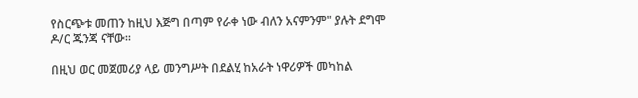የስርጭቱ መጠን ከዚህ እጅግ በጣም የራቀ ነው ብለን አናምንም" ያሉት ደግሞ ዶ/ር ጁንጃ ናቸው።

በዚህ ወር መጀመሪያ ላይ መንግሥት በደልሂ ከአራት ነዋሪዎች መካከል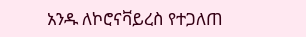አንዱ ለኮሮናቫይረስ የተጋለጠ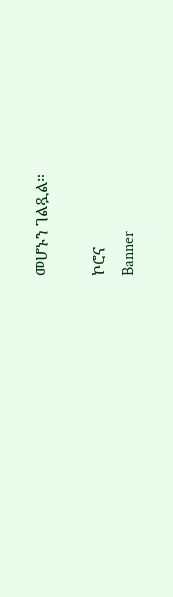መሆኑን ገልጿል።

ኮሮና
Banner